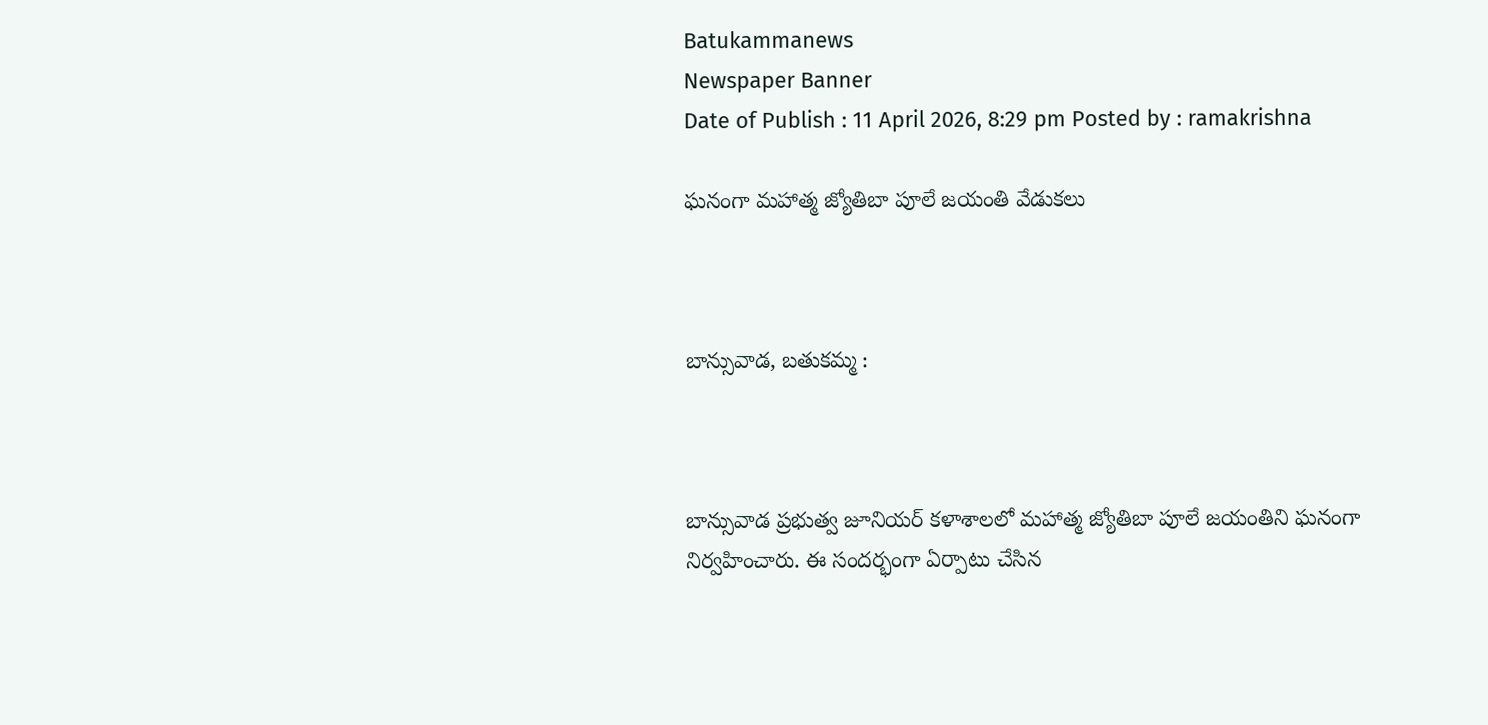Batukammanews
Newspaper Banner
Date of Publish : 11 April 2026, 8:29 pm Posted by : ramakrishna

ఘనంగా మహాత్మ జ్యోతిబా పూలే జయంతి వేడుకలు



బాన్సువాడ, బతుకమ్మ :



బాన్సువాడ ప్రభుత్వ జూనియర్ కళాశాలలో మహాత్మ జ్యోతిబా పూలే జయంతిని ఘనంగా నిర్వహించారు. ఈ సందర్భంగా ఏర్పాటు చేసిన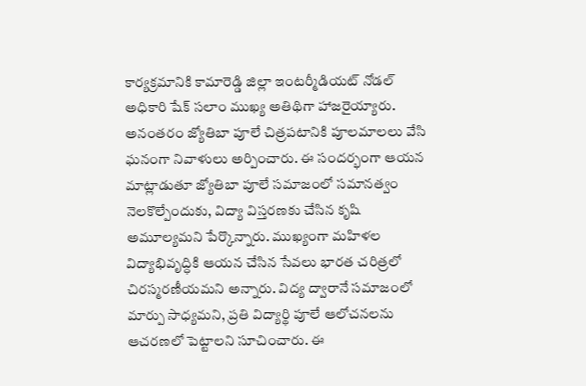కార్యక్రమానికి కామారెడ్డి జిల్లా ఇంటర్మీడియట్ నోడల్ అధికారి షేక్ సలాం ముఖ్య అతిథిగా హాజరైయ్యారు. అనంతరం జ్యోతిబా పూలే చిత్రపటానికి పూలమాలలు వేసి ఘనంగా నివాళులు అర్పించారు. ఈ సందర్భంగా ఆయన మాట్లాడుతూ జ్యోతిబా పూలే సమాజంలో సమానత్వం నెలకొల్పేందుకు, విద్యా విస్తరణకు చేసిన కృషి అమూల్యమని పేర్కొన్నారు. ముఖ్యంగా మహిళల విద్యాభివృద్ధికి ఆయన చేసిన సేవలు భారత చరిత్రలో చిరస్మరణీయమని అన్నారు. విద్య ద్వారానే సమాజంలో మార్పు సాధ్యమని, ప్రతి విద్యార్థి పూలే ఆలోచనలను ఆచరణలో పెట్టాలని సూచించారు. ఈ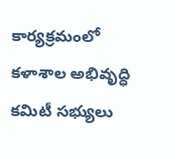కార్యక్రమంలో కళాశాల అభివృద్ధి కమిటీ సభ్యులు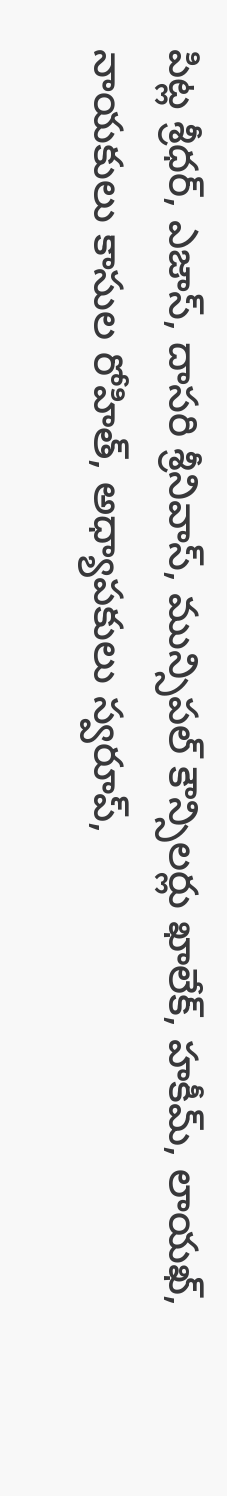పిట్ల శ్రీధర్, ఎజాస్, దాసరి శ్రీనివాస్, మున్సిపల్ కౌన్సిలర్లు ఖాలేక్, హకీమ్, లాయఖ్, నాయకులు కాసుల రోహిత్, అధ్యాపకులు స్వరూప్,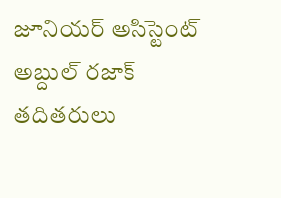జూనియర్ అసిస్టెంట్ అబ్దుల్ రజాక్ తదితరులు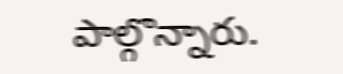పాల్గొన్నారు.